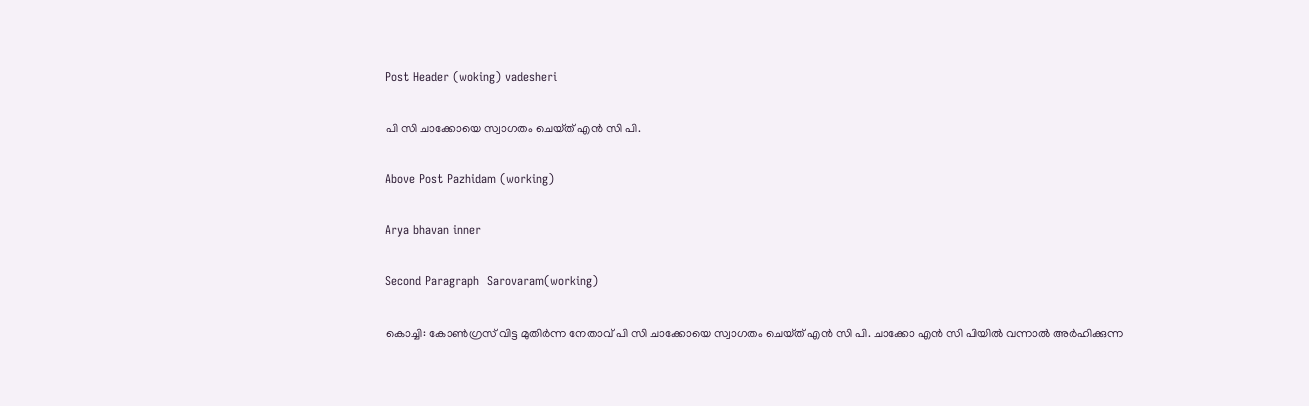Post Header (woking) vadesheri

പി സി ചാക്കോയെ സ്വാഗതം ചെയ്‌ത് എന്‍ സി പി.

Above Post Pazhidam (working)

Arya bhavan inner

Second Paragraph  Sarovaram(working)

കൊച്ചി: കോണ്‍ഗ്രസ് വിട്ട മുതിര്‍ന്ന നേതാവ് പി സി ചാക്കോയെ സ്വാഗതം ചെയ്‌ത് എന്‍ സി പി. ചാക്കോ എന്‍ സി പിയില്‍ വന്നാല്‍ അര്‍ഹിക്കുന്ന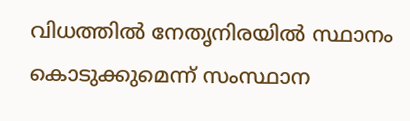വിധത്തില്‍ നേതൃനിരയില്‍ സ്ഥാനം കൊടുക്കുമെന്ന് സംസ്ഥാന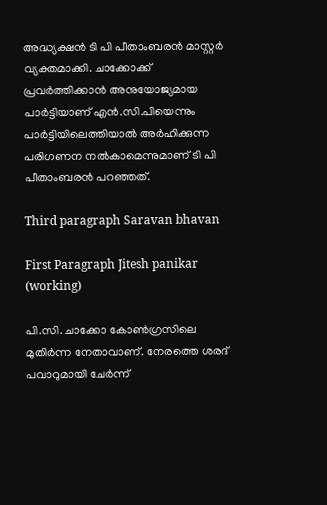അദ്ധ്യക്ഷന്‍ ടി പി പീതാംബരന്‍ മാസ്റ്റര്‍ വ്യക്തമാക്കി. ചാക്കോക്ക് പ്രവര്‍ത്തിക്കാന്‍ അനുയോജ്യമായ പാര്‍ട്ടിയാണ് എന്‍.സി.പിയെന്നും പാര്‍ട്ടിയിലെത്തിയാല്‍ അര്‍ഹിക്കുന്ന പരിഗണന നല്‍കാമെന്നുമാണ് ടി പി പീതാംബരന്‍ പറഞ്ഞത്.

Third paragraph Saravan bhavan

First Paragraph Jitesh panikar (working)

പി.സി. ചാക്കോ കോണ്‍ഗ്രസിലെ മുതിര്‍ന്ന നേതാവാണ്. നേരത്തെ ശരദ് പവാറുമായി ചേര്‍ന്ന്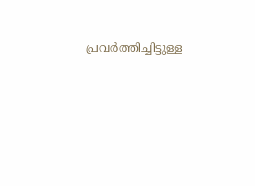പ്രവര്‍ത്തിച്ചിട്ടുള്ള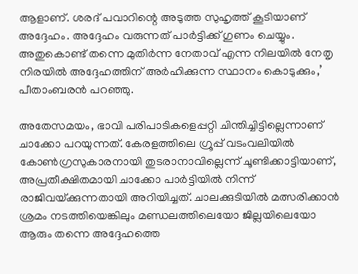ആളാണ്. ശരദ് പവാറിന്റെ അടുത്ത സുഹൃത്ത് കൂടിയാണ് അദ്ദേഹം. അദ്ദേഹം വരുന്നത് പാര്‍ട്ടിക്ക് ഗുണം ചെയ്യും. അതുകൊണ്ട് തന്നെ മുതിര്‍ന്ന നേതാവ് എന്ന നിലയില്‍ നേതൃ നിരയില്‍ അദ്ദേഹത്തിന് അര്‍ഹിക്കുന്ന സ്ഥാനം കൊടുക്കും,’ പീതാംബരന്‍ പറഞ്ഞു.

അതേസമയം, ഭാവി പരിപാടികളെപ്പറ്റി ചിന്തിച്ചിട്ടില്ലെന്നാണ് ചാക്കോ പറയുന്നത്. കേരളത്തിലെ ഗ്രൂപ്പ് വടംവലിയില്‍ കോണ്‍ഗ്രസുകാരനായി തുടരാനാവില്ലെന്ന് ചൂണ്ടിക്കാട്ടിയാണ്, അപ്രതീക്ഷിതമായി ചാക്കോ പാര്‍ട്ടിയില്‍ നിന്ന് രാജിവയ്‌ക്കുന്നതായി അറിയിച്ചത്. ചാലക്കുടിയിൽ മത്സരിക്കാൻ ശ്രമം നടത്തിയെങ്കിലും മണ്ഡലത്തിലെയോ ജില്ലയിലെയോ ആരും തന്നെ അദ്ദേഹത്തെ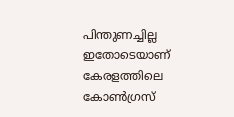പിന്തുണച്ചില്ല ഇതോടെയാണ് കേരളത്തിലെ കോൺഗ്രസ്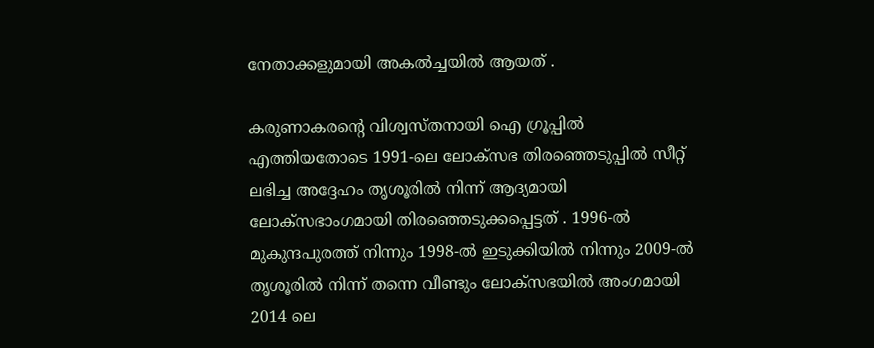നേതാക്കളുമായി അകൽച്ചയിൽ ആയത് .

കരുണാകരന്റെ വിശ്വസ്തനായി ഐ ഗ്രൂപ്പിൽ എത്തിയതോടെ 1991-ലെ ലോക്സഭ തിരഞ്ഞെടുപ്പിൽ സീറ്റ് ലഭിച്ച അദ്ദേഹം തൃശൂരിൽ നിന്ന് ആദ്യമായി ലോക്സഭാംഗമായി തിരഞ്ഞെടുക്കപ്പെട്ടത് . 1996-ൽ മുകുന്ദപുരത്ത് നിന്നും 1998-ൽ ഇടുക്കിയിൽ നിന്നും 2009-ൽ തൃശൂരിൽ നിന്ന് തന്നെ വീണ്ടും ലോക്സഭയിൽ അംഗമായി 2014 ലെ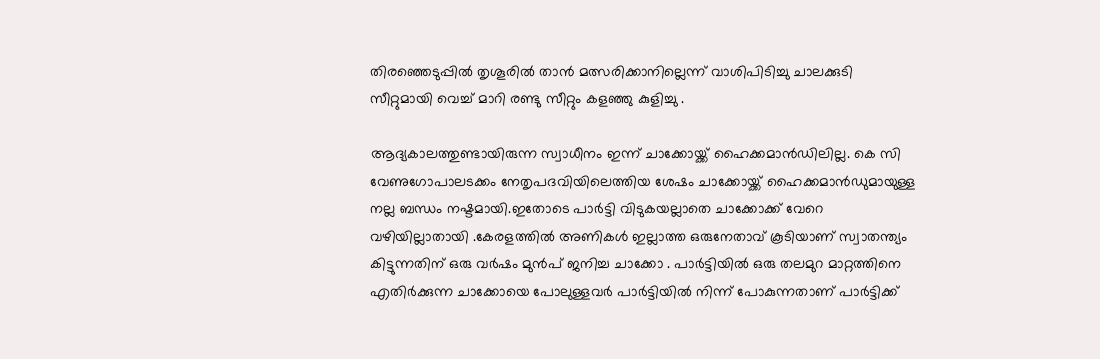തിരഞ്ഞെടുപ്പിൽ തൃശൂരിൽ താൻ മത്സരിക്കാനില്ലെന്ന് വാശിപിടിച്ചു ചാലക്കുടി സീറ്റുമായി വെച്ച് മാറി രണ്ടു സീറ്റും കളഞ്ഞു കുളിച്ചു .

ആദ്യകാലത്തുണ്ടായിരുന്ന സ്വാധീനം ഇന്ന് ചാക്കോയ്ക്ക് ഹൈക്കമാൻഡിലില്ല. കെ സി വേണുഗോപാലടക്കം നേതൃപദവിയിലെത്തിയ ശേഷം ചാക്കോയ്ക്ക് ഹൈക്കമാൻഡുമായുള്ള നല്ല ബന്ധം നഷ്ടമായി.ഇതോടെ പാർട്ടി വിടുകയല്ലാതെ ചാക്കോക്ക് വേറെ വഴിയില്ലാതായി .കേരളത്തിൽ അണികൾ ഇല്ലാത്ത ഒരുനേതാവ് കൂടിയാണ് സ്വാതന്ത്യം കിട്ടുന്നതിന് ഒരു വർഷം മുൻപ് ജനിച്ച ചാക്കോ . പാർട്ടിയിൽ ഒരു തലമുറ മാറ്റത്തിനെ എതിർക്കുന്ന ചാക്കോയെ പോലുള്ളവർ പാർട്ടിയിൽ നിന്ന് പോകുന്നതാണ് പാർട്ടിക്ക്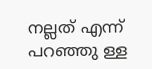നല്ലത് എന്ന് പറഞ്ഞു ള്ള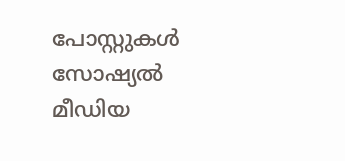പോസ്റ്റുകൾ സോഷ്യൽ മീഡിയ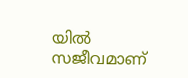യിൽ സജീവമാണ്